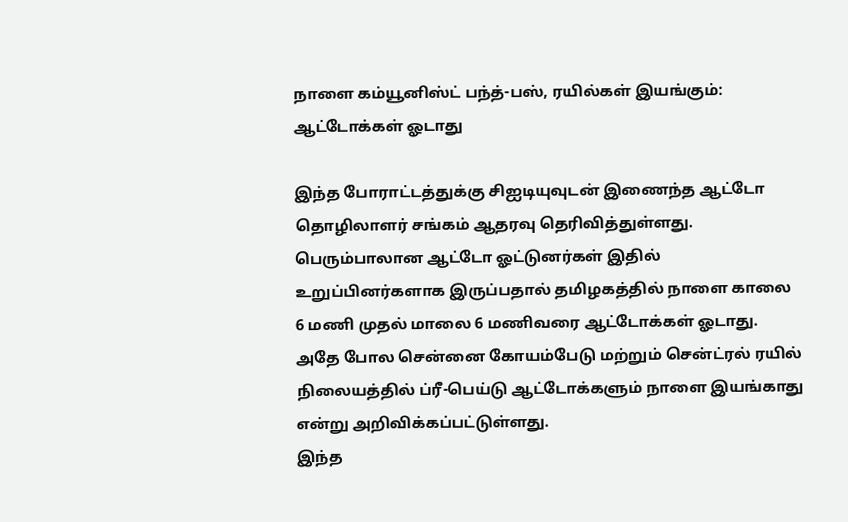நாளை கம்யூனிஸ்ட் பந்த்-பஸ், ரயில்கள் இயங்கும்: ஆட்டோக்கள் ஓடாது

இந்த போராட்டத்துக்கு சிஐடியுவுடன் இணைந்த ஆட்டோ தொழிலாளர் சங்கம் ஆதரவு தெரிவித்துள்ளது. பெரும்பாலான ஆட்டோ ஓட்டுனர்கள் இதில் உறுப்பினர்களாக இருப்பதால் தமிழகத்தில் நாளை காலை 6 மணி முதல் மாலை 6 மணிவரை ஆட்டோக்கள் ஓடாது.
அதே போல சென்னை கோயம்பேடு மற்றும் சென்ட்ரல் ரயில் நிலையத்தில் ப்ரீ-பெய்டு ஆட்டோக்களும் நாளை இயங்காது என்று அறிவிக்கப்பட்டுள்ளது.
இந்த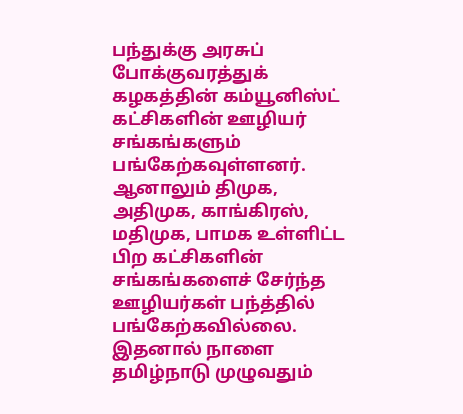பந்துக்கு அரசுப் போக்குவரத்துக் கழகத்தின் கம்யூனிஸ்ட் கட்சிகளின் ஊழியர் சங்கங்களும் பங்கேற்கவுள்ளனர். ஆனாலும் திமுக, அதிமுக, காங்கிரஸ், மதிமுக, பாமக உள்ளிட்ட பிற கட்சிகளின் சங்கங்களைச் சேர்ந்த ஊழியர்கள் பந்த்தில் பங்கேற்கவில்லை.
இதனால் நாளை தமிழ்நாடு முழுவதும்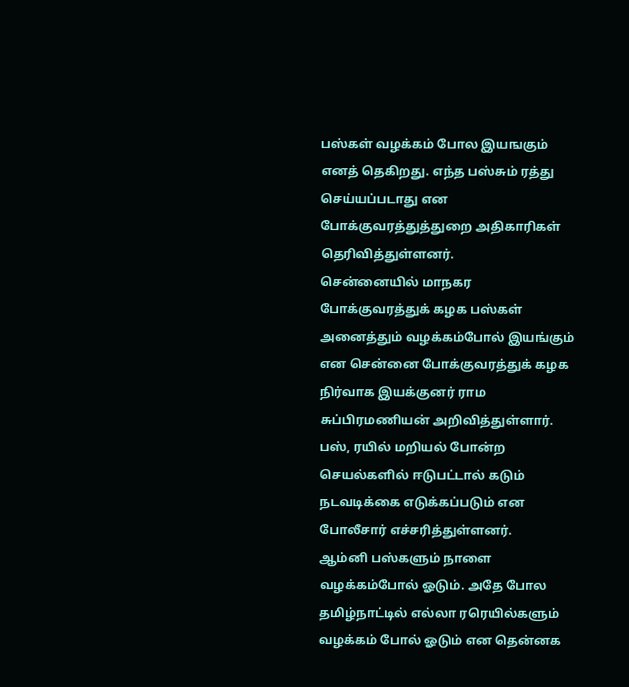பஸ்கள் வழக்கம் போல இயஙகும் எனத் தெகிறது. எந்த பஸ்சும் ரத்து செய்யப்படாது என போக்குவரத்துத்துறை அதிகாரிகள் தெரிவித்துள்ளனர்.
சென்னையில் மாநகர போக்குவரத்துக் கழக பஸ்கள் அனைத்தும் வழக்கம்போல் இயங்கும் என சென்னை போக்குவரத்துக் கழக நிர்வாக இயக்குனர் ராம சுப்பிரமணியன் அறிவித்துள்ளார்.
பஸ், ரயில் மறியல் போன்ற செயல்களில் ஈடுபட்டால் கடும் நடவடிக்கை எடுக்கப்படும் என போலீசார் எச்சரித்துள்ளனர்.
ஆம்னி பஸ்களும் நாளை வழக்கம்போல் ஓடும். அதே போல தமிழ்நாட்டில் எல்லா ரரெயில்களும் வழக்கம் போல் ஓடும் என தென்னக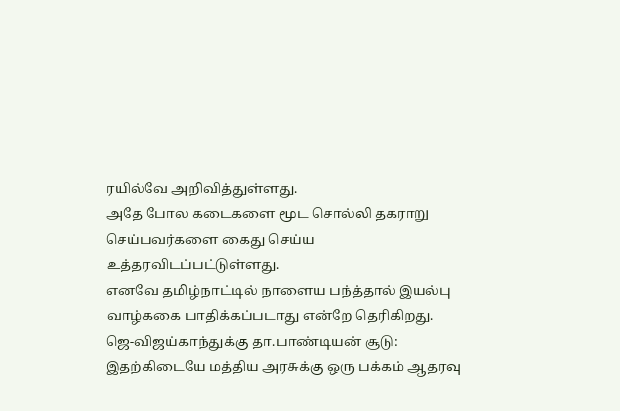ரயில்வே அறிவித்துள்ளது.
அதே போல கடைகளை மூட சொல்லி தகராறு செய்பவர்களை கைது செய்ய உத்தரவிடப்பட்டுள்ளது.
எனவே தமிழ்நாட்டில் நாளைய பந்த்தால் இயல்பு வாழ்ககை பாதிக்கப்படாது என்றே தெரிகிறது.
ஜெ-விஜய்காந்துக்கு தா.பாண்டியன் சூடு:
இதற்கிடையே மத்திய அரசுக்கு ஒரு பக்கம் ஆதரவு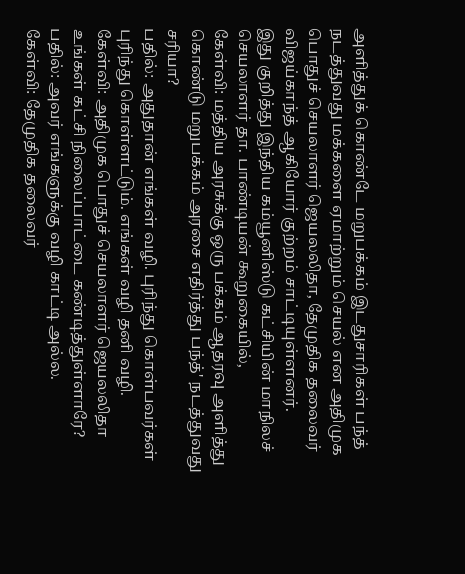அளித்துக் கொண்டே மறுபக்கம் இடதுசாரிகள் பந்த் நடத்துவது மக்களை ஏமாற்றும் செயல் என அதிமுக பொதுச் செயலாளர் ஜெயலலிதா, தேமுதிக தலைவர் விஜய்காந்த் ஆகியோர் குற்றம் சாட்டியுள்ளனர்.
இது குறித்து இந்திய கம்யூனிஸ்டு கட்சியின் மாநிலச் செயலாளர் தா. பாண்டியன் கூறுகையில்,
கேள்வி: மத்திய அரசுக்கு ஒரு பக்கம் ஆதரவு அளித்து கொண்டு மறுபக்கம் அரசை எதிர்த்து பந்த்' நடத்துவது சரியா?
பதில்: அதுதான் எங்கள் வழி. புரிந்து கொள்பவர்கள் புரிந்து கொள்ளட்டும். எங்கள் வழி தனி வழி.
கேள்வி: அதிமுக பொதுச் செயலாளர் ஜெயலலிதா உங்கள் கட்சி நிலைப்பாட்டை கண்டித்துள்ளாரே?
பதில்: அவர் எங்களுக்கு வழி காட்டி அல்ல.
கேள்வி: தேமுதிக தலைவர்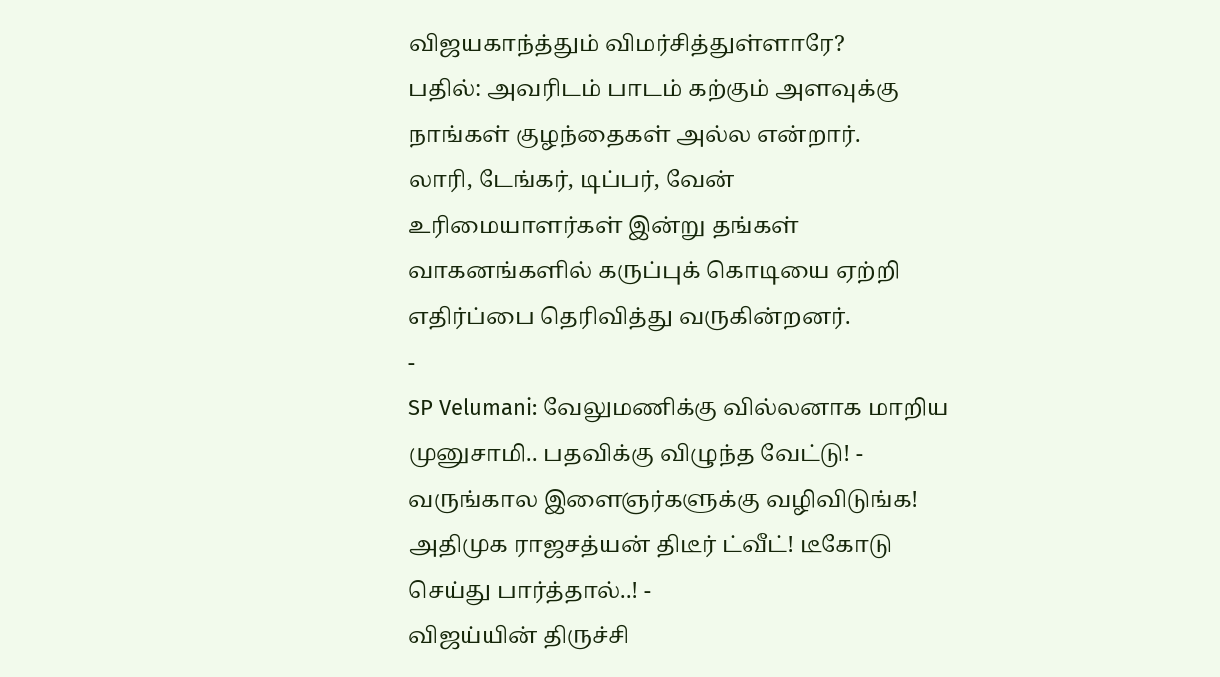விஜயகாந்த்தும் விமர்சித்துள்ளாரே?
பதில்: அவரிடம் பாடம் கற்கும் அளவுக்கு நாங்கள் குழந்தைகள் அல்ல என்றார்.
லாரி, டேங்கர், டிப்பர், வேன் உரிமையாளர்கள் இன்று தங்கள் வாகனங்களில் கருப்புக் கொடியை ஏற்றி எதிர்ப்பை தெரிவித்து வருகின்றனர்.
-
SP Velumani: வேலுமணிக்கு வில்லனாக மாறிய முனுசாமி.. பதவிக்கு விழுந்த வேட்டு! -
வருங்கால இளைஞர்களுக்கு வழிவிடுங்க! அதிமுக ராஜசத்யன் திடீர் ட்வீட்! டீகோடு செய்து பார்த்தால்..! -
விஜய்யின் திருச்சி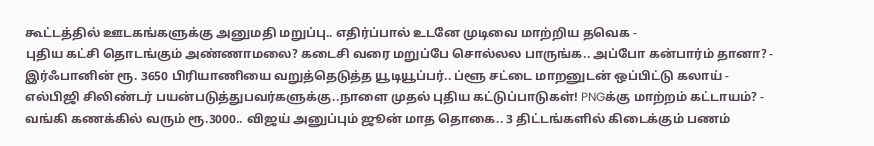கூட்டத்தில் ஊடகங்களுக்கு அனுமதி மறுப்பு.. எதிர்ப்பால் உடனே முடிவை மாற்றிய தவெக -
புதிய கட்சி தொடங்கும் அண்ணாமலை? கடைசி வரை மறுப்பே சொல்லல பாருங்க.. அப்போ கன்பார்ம் தானா? -
இர்ஃபானின் ரூ. 3650 பிரியாணியை வறுத்தெடுத்த யூடியூப்பர்.. ப்ளூ சட்டை மாறனுடன் ஒப்பிட்டு கலாய் -
எல்பிஜி சிலிண்டர் பயன்படுத்துபவர்களுக்கு..நாளை முதல் புதிய கட்டுப்பாடுகள்! PNGக்கு மாற்றம் கட்டாயம்? -
வங்கி கணக்கில் வரும் ரூ.3000.. விஜய் அனுப்பும் ஜூன் மாத தொகை.. 3 திட்டங்களில் கிடைக்கும் பணம்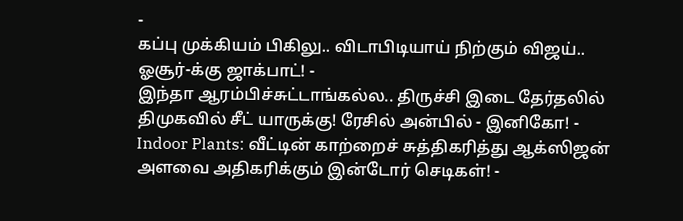-
கப்பு முக்கியம் பிகிலு.. விடாபிடியாய் நிற்கும் விஜய்.. ஓசூர்-க்கு ஜாக்பாட்! -
இந்தா ஆரம்பிச்சுட்டாங்கல்ல.. திருச்சி இடை தேர்தலில் திமுகவில் சீட் யாருக்கு! ரேசில் அன்பில் - இனிகோ! -
Indoor Plants: வீட்டின் காற்றைச் சுத்திகரித்து ஆக்ஸிஜன் அளவை அதிகரிக்கும் இன்டோர் செடிகள்! -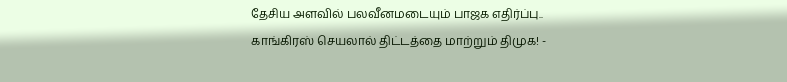தேசிய அளவில் பலவீனமடையும் பாஜக எதிர்ப்பு.. காங்கிரஸ் செயலால் திட்டத்தை மாற்றும் திமுக! -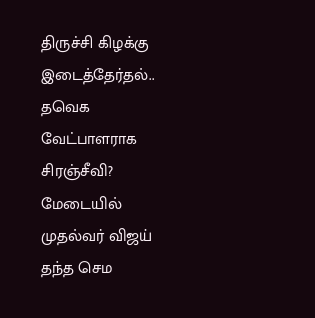திருச்சி கிழக்கு இடைத்தேர்தல்.. தவெக வேட்பாளராக சிரஞ்சீவி? மேடையில் முதல்வர் விஜய் தந்த செம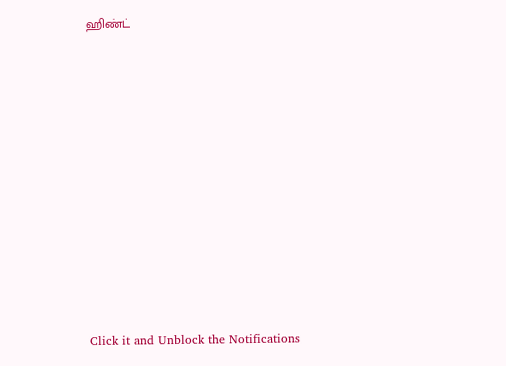ஹிண்ட்












Click it and Unblock the Notifications